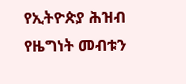የኢትዮጵያ ሕዝብ የዜግነት መብቱን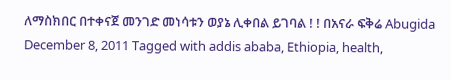ለማስክበር በተቀናጀ መንገድ መነሳቱን ወያኔ ሊቀበል ይገባል ! ! በአናራ ፍቅሬ Abugida December 8, 2011 Tagged with addis ababa, Ethiopia, health,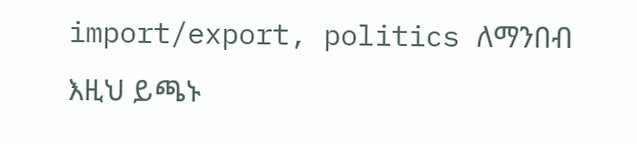import/export, politics ለማንበብ እዚህ ይጫኑ